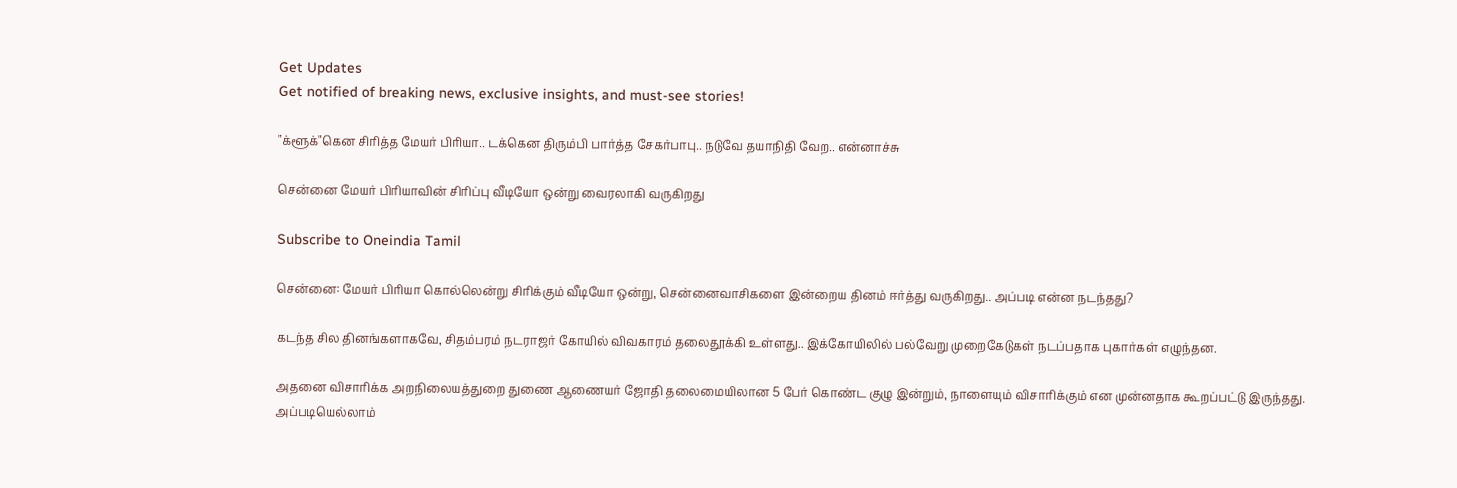Get Updates
Get notified of breaking news, exclusive insights, and must-see stories!

"க்ளூக்"கென சிரித்த மேயர் பிரியா.. டக்கென திரும்பி பார்த்த சேகர்பாபு.. நடுவே தயாநிதி வேற.. என்னாச்சு

சென்னை மேயர் பிரியாவின் சிரிப்பு வீடியோ ஒன்று வைரலாகி வருகிறது

Subscribe to Oneindia Tamil

சென்னை: மேயர் பிரியா கொல்லென்று சிரிக்கும் வீடியோ ஒன்று, சென்னைவாசிகளை இன்றைய தினம் ஈர்த்து வருகிறது.. அப்படி என்ன நடந்தது?

கடந்த சில தினங்களாகவே, சிதம்பரம் நடராஜர் கோயில் விவகாரம் தலைதூக்கி உள்ளது.. இக்கோயிலில் பல்வேறு முறைகேடுகள் நடப்பதாக புகார்கள் எழுந்தன.

அதனை விசாரிக்க அறநிலையத்துறை துணை ஆணையர் ஜோதி தலைமையிலான 5 பேர் கொண்ட குழு இன்றும், நாளையும் விசாரிக்கும் என முன்னதாக கூறப்பட்டு இருந்தது. அப்படியெல்லாம்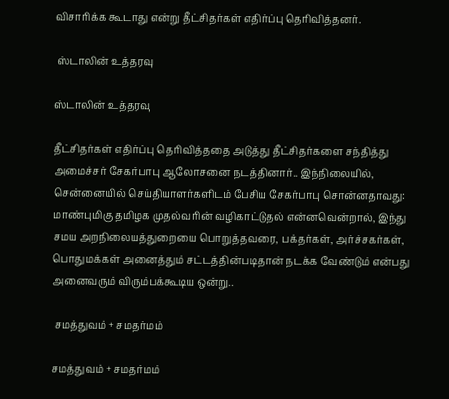விசாரிக்க கூடாது என்று தீட்சிதர்கள் எதிர்ப்பு தெரிவித்தனர்.

 ஸ்டாலின் உத்தரவு

ஸ்டாலின் உத்தரவு

தீட்சிதர்கள் எதிர்ப்பு தெரிவித்ததை அடுத்து தீட்சிதர்களை சந்தித்து அமைச்சர் சேகர்பாபு ஆலோசனை நடத்தினார்.. இந்நிலையில், சென்னையில் செய்தியாளர்களிடம் பேசிய சேகர்பாபு சொன்னதாவது: மாண்புமிகு தமிழக முதல்வரின் வழிகாட்டுதல் என்னவென்றால், இந்து சமய அறநிலையத்துறையை பொறுத்தவரை, பக்தர்கள், அர்ச்சகர்கள், பொதுமக்கள் அனைத்தும் சட்டத்தின்படிதான் நடக்க வேண்டும் என்பது அனைவரும் விரும்பக்கூடிய ஒன்று..

 சமத்துவம் + சமதர்மம்

சமத்துவம் + சமதர்மம்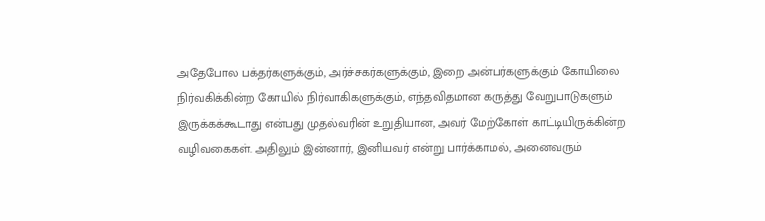அதேபோல பக்தர்களுக்கும், அர்ச்சகர்களுக்கும், இறை அன்பர்களுக்கும் கோயிலை நிர்வகிக்கின்ற கோயில் நிர்வாகிகளுக்கும், எந்தவிதமான கருத்து வேறுபாடுகளும் இருக்கக்கூடாது என்பது முதல்வரின் உறுதியான, அவர் மேற்கோள் காட்டியிருக்கின்ற வழிவகைகள். அதிலும் இன்னார், இனியவர் என்று பார்க்காமல், அனைவரும்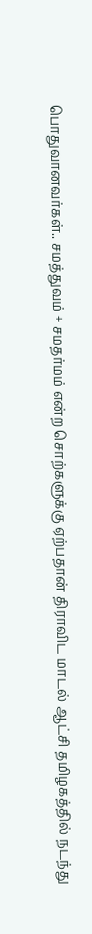பொதுவானவர்கள்.. சமத்துவம் + சமதர்மம் என்ற சொற்களுக்கு ஏற்பதான் திராவிட மாடல் ஆட்சி தமிழகத்தில் நடந்து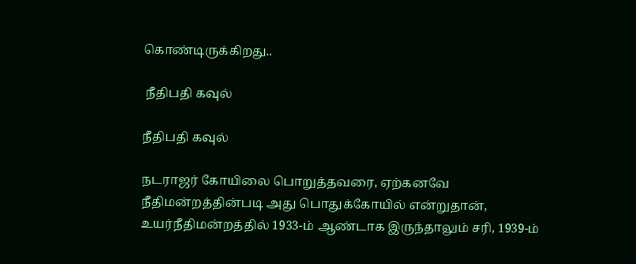கொண்டிருக்கிறது..

 நீதிபதி கவுல்

நீதிபதி கவுல்

நடராஜர் கோயிலை பொறுத்தவரை, ஏற்கனவே நீதிமன்றத்தின்படி அது பொதுக்கோயில் என்றுதான், உயர்நீதிமன்றத்தில் 1933-ம் ஆண்டாக இருந்தாலும் சரி, 1939-ம்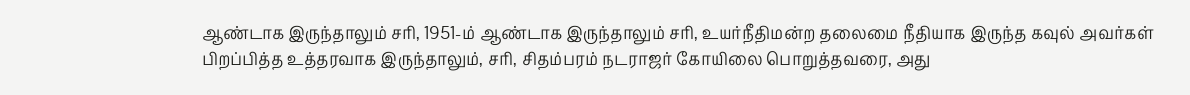ஆண்டாக இருந்தாலும் சரி, 1951-ம் ஆண்டாக இருந்தாலும் சரி, உயர்நீதிமன்ற தலைமை நீதியாக இருந்த கவுல் அவர்கள் பிறப்பித்த உத்தரவாக இருந்தாலும், சரி, சிதம்பரம் நடராஜர் கோயிலை பொறுத்தவரை, அது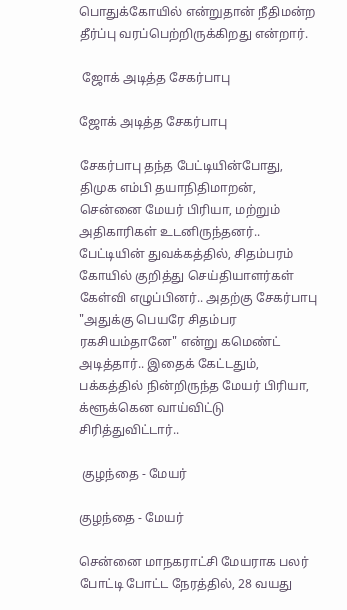பொதுக்கோயில் என்றுதான் நீதிமன்ற தீர்ப்பு வரப்பெற்றிருக்கிறது என்றார்.

 ஜோக் அடித்த சேகர்பாபு

ஜோக் அடித்த சேகர்பாபு

சேகர்பாபு தந்த பேட்டியின்போது, திமுக எம்பி தயாநிதிமாறன், சென்னை மேயர் பிரியா, மற்றும் அதிகாரிகள் உடனிருந்தனர்.. பேட்டியின் துவக்கத்தில், சிதம்பரம் கோயில் குறித்து செய்தியாளர்கள் கேள்வி எழுப்பினர்.. அதற்கு சேகர்பாபு "அதுக்கு பெயரே சிதம்பர ரகசியம்தானே" என்று கமெண்ட் அடித்தார்.. இதைக் கேட்டதும், பக்கத்தில் நின்றிருந்த மேயர் பிரியா, க்ளூக்கென வாய்விட்டு சிரித்துவிட்டார்..

 குழந்தை - மேயர்

குழந்தை - மேயர்

சென்னை மாநகராட்சி மேயராக பலர் போட்டி போட்ட நேரத்தில், 28 வயது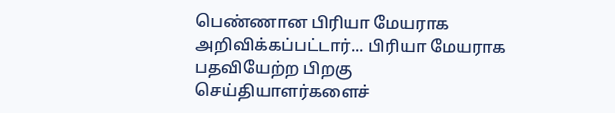பெண்ணான பிரியா மேயராக அறிவிக்கப்பட்டார்... பிரியா மேயராக பதவியேற்ற பிறகு செய்தியாளர்களைச்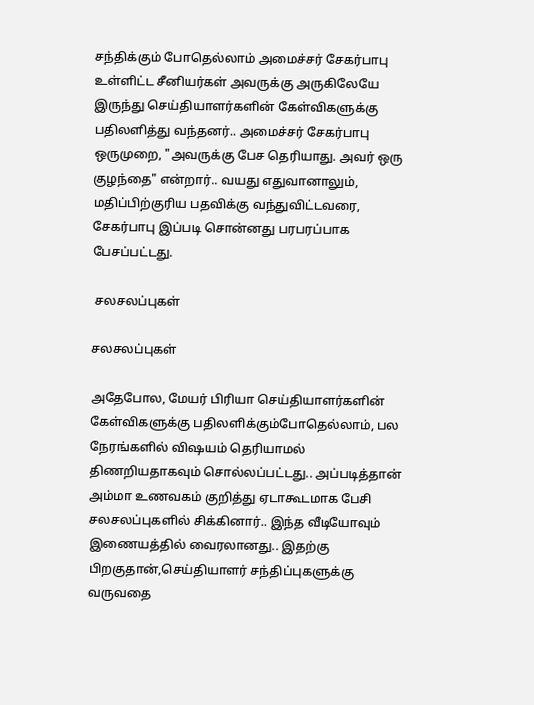சந்திக்கும் போதெல்லாம் அமைச்சர் சேகர்பாபு உள்ளிட்ட சீனியர்கள் அவருக்கு அருகிலேயே இருந்து செய்தியாளர்களின் கேள்விகளுக்கு பதிலளித்து வந்தனர்.. அமைச்சர் சேகர்பாபு ஒருமுறை, "அவருக்கு பேச தெரியாது. அவர் ஒரு குழந்தை" என்றார்.. வயது எதுவானாலும், மதிப்பிற்குரிய பதவிக்கு வந்துவிட்டவரை, சேகர்பாபு இப்படி சொன்னது பரபரப்பாக பேசப்பட்டது.

 சலசலப்புகள்

சலசலப்புகள்

அதேபோல, மேயர் பிரியா செய்தியாளர்களின் கேள்விகளுக்கு பதிலளிக்கும்போதெல்லாம், பல நேரங்களில் விஷயம் தெரியாமல் திணறியதாகவும் சொல்லப்பட்டது.. அப்படித்தான் அம்மா உணவகம் குறித்து ஏடாகூடமாக பேசி சலசலப்புகளில் சிக்கினார்.. இந்த வீடியோவும் இணையத்தில் வைரலானது.. இதற்கு பிறகுதான்,செய்தியாளர் சந்திப்புகளுக்கு வருவதை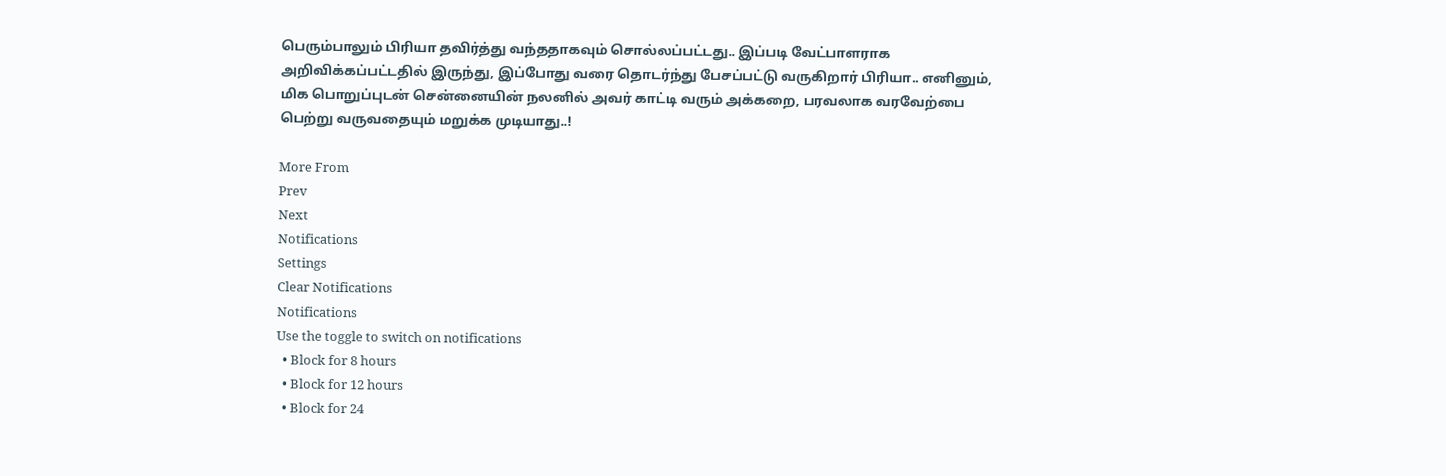பெரும்பாலும் பிரியா தவிர்த்து வந்ததாகவும் சொல்லப்பட்டது.. இப்படி வேட்பாளராக அறிவிக்கப்பட்டதில் இருந்து, இப்போது வரை தொடர்ந்து பேசப்பட்டு வருகிறார் பிரியா.. எனினும், மிக பொறுப்புடன் சென்னையின் நலனில் அவர் காட்டி வரும் அக்கறை, பரவலாக வரவேற்பை பெற்று வருவதையும் மறுக்க முடியாது..!

More From
Prev
Next
Notifications
Settings
Clear Notifications
Notifications
Use the toggle to switch on notifications
  • Block for 8 hours
  • Block for 12 hours
  • Block for 24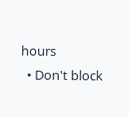hours
  • Don't block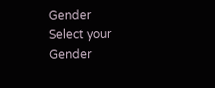Gender
Select your Gender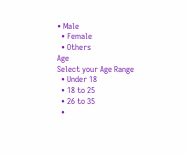• Male
  • Female
  • Others
Age
Select your Age Range
  • Under 18
  • 18 to 25
  • 26 to 35
  •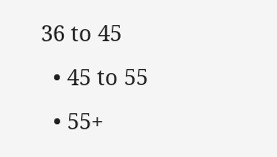36 to 45
  • 45 to 55
  • 55+